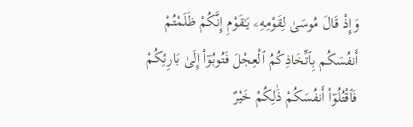وَإِذْ قَالَ مُوسَىٰ لِقَوْمِهِۦ يَـٰقَوْمِ إِنَّكُمْ ظَلَمْتُمْ أَنفُسَكُم بِٱتِّخَاذِكُمُ ٱلْعِجْلَ فَتُوبُوٓا۟ إِلَىٰ بَارِئِكُمْ فَٱقْتُلُوٓا۟ أَنفُسَكُمْ ذَٰلِكُمْ خَيْرٌ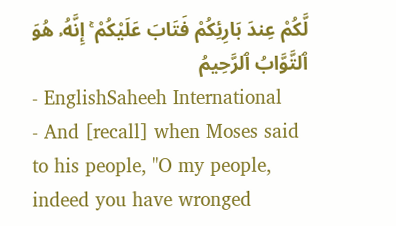لَّكُمْ عِندَ بَارِئِكُمْ فَتَابَ عَلَيْكُمْ ۚ إِنَّهُۥ هُوَ ٱلتَّوَّابُ ٱلرَّحِيمُ
- EnglishSaheeh International
- And [recall] when Moses said to his people, "O my people, indeed you have wronged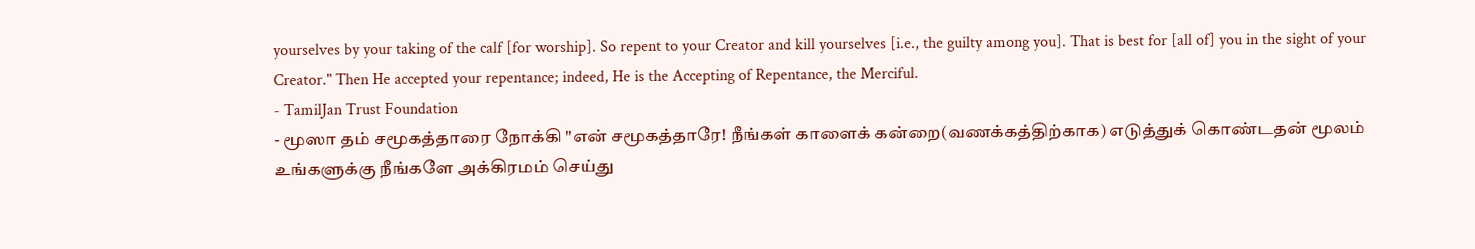yourselves by your taking of the calf [for worship]. So repent to your Creator and kill yourselves [i.e., the guilty among you]. That is best for [all of] you in the sight of your Creator." Then He accepted your repentance; indeed, He is the Accepting of Repentance, the Merciful.
- TamilJan Trust Foundation
- மூஸா தம் சமூகத்தாரை நோக்கி "என் சமூகத்தாரே! நீங்கள் காளைக் கன்றை(வணக்கத்திற்காக) எடுத்துக் கொண்டதன் மூலம் உங்களுக்கு நீங்களே அக்கிரமம் செய்து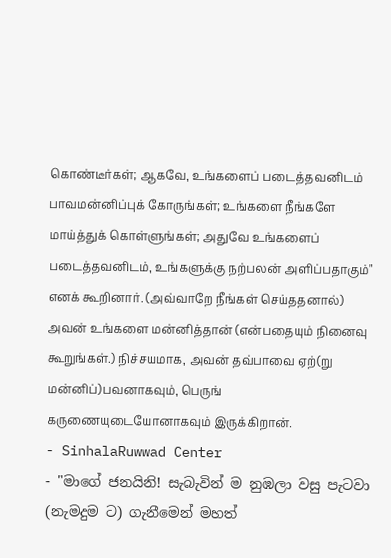கொண்டீர்கள்; ஆகவே, உங்களைப் படைத்தவனிடம் பாவமன்னிப்புக் கோருங்கள்; உங்களை நீங்களே மாய்த்துக் கொள்ளுங்கள்; அதுவே உங்களைப் படைத்தவனிடம், உங்களுக்கு நற்பலன் அளிப்பதாகும்" எனக் கூறினார். (அவ்வாறே நீங்கள் செய்ததனால்) அவன் உங்களை மன்னித்தான் (என்பதையும் நினைவு கூறுங்கள்.) நிச்சயமாக, அவன் தவ்பாவை ஏற்(று மன்னிப்)பவனாகவும், பெருங் கருணையுடையோனாகவும் இருக்கிறான்.
- SinhalaRuwwad Center
- "මාගේ ජනයිනි! සැබැවින් ම නුඹලා වසු පැටවා (නැමදුම ට) ගැනීමෙන් මහත්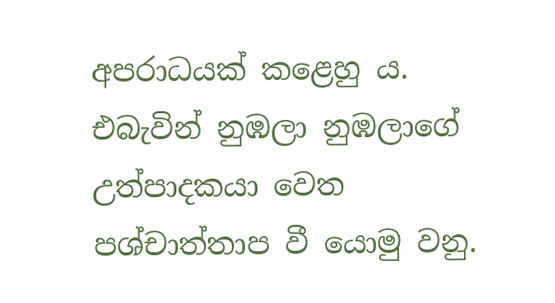අපරාධයක් කළෙහු ය. එබැවින් නුඹලා නුඹලාගේ උත්පාදකයා වෙත පශ්චාත්තාප වී යොමු වනු.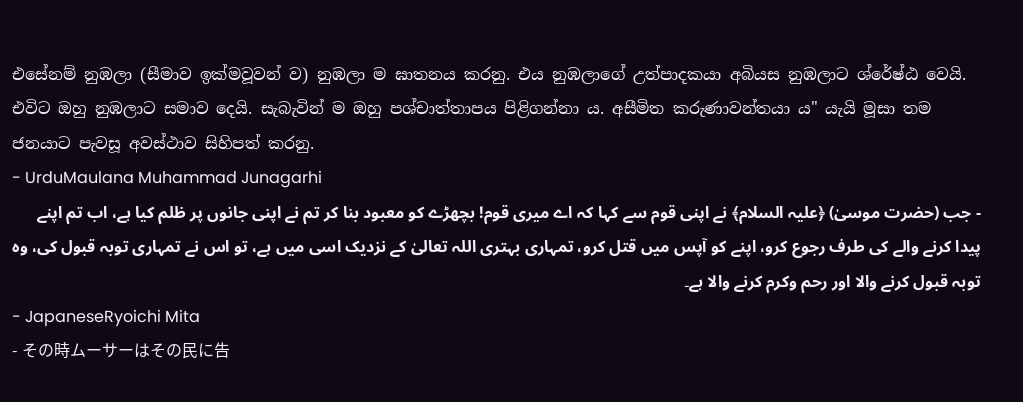එසේනම් නුඹලා (සීමාව ඉක්මවූවන් ව) නුඹලා ම ඝාතනය කරනු. එය නුඹලාගේ උත්පාදකයා අබියස නුඹලාට ශ්රේෂ්ඨ වෙයි. එවිට ඔහු නුඹලාට සමාව දෙයි. සැබැවින් ම ඔහු පශ්චාත්තාපය පිළිගන්නා ය. අසීමිත කරුණාවන්තයා ය" යැයි මූසා තම ජනයාට පැවසූ අවස්ථාව සිහිපත් කරනු.
- UrduMaulana Muhammad Junagarhi
- جب (حضرت موسیٰ) ﴿علیہ السلام﴾ نے اپنی قوم سے کہا کہ اے میری قوم! بچھڑے کو معبود بنا کر تم نے اپنی جانوں پر ظلم کیا ہے، اب تم اپنے پیدا کرنے والے کی طرف رجوع کرو، اپنے کو آپس میں قتل کرو، تمہاری بہتری اللہ تعالیٰ کے نزدیک اسی میں ہے، تو اس نے تمہاری توبہ قبول کی، وه توبہ قبول کرنے والا اور رحم وکرم کرنے والا ہے۔
- JapaneseRyoichi Mita
- その時ムーサーはその民に告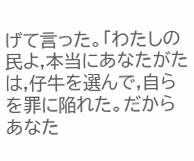げて言った。「わたしの民よ,本当にあなたがたは,仔牛を選んで,自らを罪に陥れた。だからあなた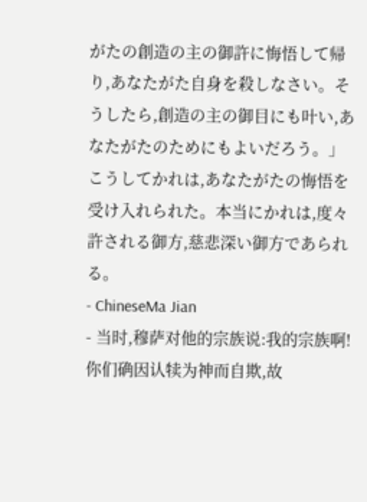がたの創造の主の御許に悔悟して帰り,あなたがた自身を殺しなさい。そうしたら,創造の主の御目にも叶い,あなたがたのためにもよいだろう。」こうしてかれは,あなたがたの悔悟を受け入れられた。本当にかれは,度々許される御方,慈悲深い御方であられる。
- ChineseMa Jian
- 当时,穆萨对他的宗族说:我的宗族啊!你们确因认犊为神而自欺,故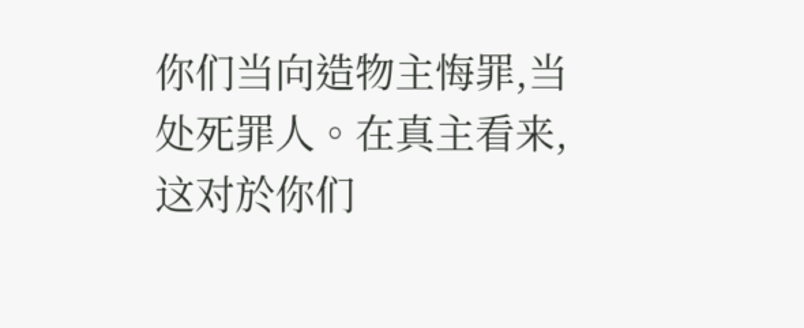你们当向造物主悔罪,当处死罪人。在真主看来,这对於你们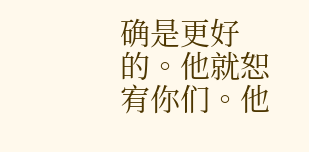确是更好的。他就恕宥你们。他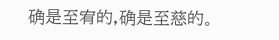确是至宥的,确是至慈的。